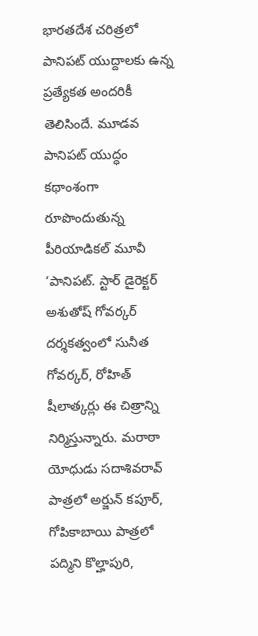భారతదేశ చరిత్రలో పానిపట్ యుద్దాలకు ఉన్న ప్రత్యేకత అందరికీ తెలిసిందే. మూడవ పానిపట్ యుద్ధం కథాంశంగా రూపొందుతున్న పీరియాడికల్ మూవీ ‘పానిపట్. స్టార్ డైరెక్టర్ అశుతోష్ గోవర్కర్ దర్శకత్వంలో సునీత గోవర్కర్, రోహిత్ షీలాత్కర్లు ఈ చిత్రాన్ని నిర్మిస్తున్నారు. మరాఠా యోధుడు సదాశివరావ్ పాత్రలో అర్జున్ కపూర్, గోపికాబాయి పాత్రలో పద్మిని కొల్హాపురి,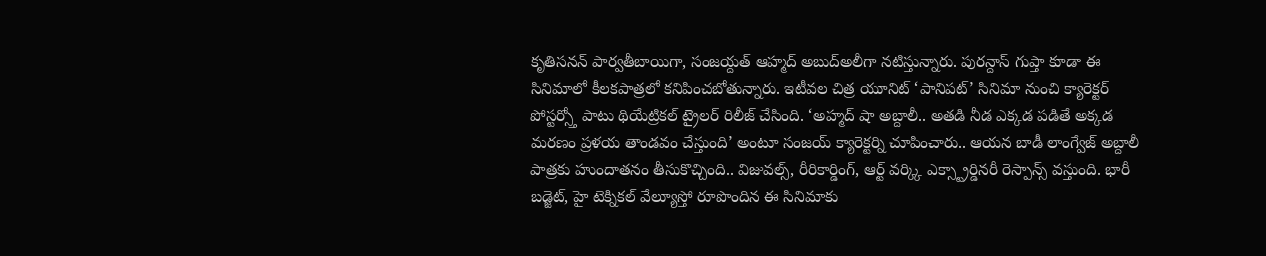కృతిసనన్ పార్వతీబాయిగా, సంజయ్దత్ ఆహ్మద్ అబుద్అలీగా నటిస్తున్నారు. పురన్దాస్ గుప్తా కూడా ఈ సినిమాలో కీలకపాత్రలో కనిపించబోతున్నారు. ఇటీవల చిత్ర యూనిట్ ‘పానిపట్’ సినిమా నుంచి క్యారెక్టర్ పోస్టర్స్తో పాటు థియేట్రికల్ ట్రైలర్ రిలీజ్ చేసింది. ‘అహ్మద్ షా అబ్దాలీ.. అతడి నీడ ఎక్కడ పడితే అక్కడ మరణం ప్రళయ తాండవం చేస్తుంది’ అంటూ సంజయ్ క్యారెక్టర్ని చూపించారు.. ఆయన బాడీ లాంగ్వేజ్ అబ్దాలీ పాత్రకు హుందాతనం తీసుకొచ్చింది.. విజువల్స్, రీరికార్డింగ్, ఆర్ట్ వర్క్కి ఎక్స్ట్రార్డినరీ రెస్పాన్స్ వస్తుంది. భారీ బడ్జెట్, హై టెక్నికల్ వేల్యూస్తో రూపొందిన ఈ సినిమాకు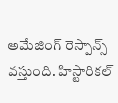అమేజింగ్ రెస్పాన్స్ వస్తుంది. హిస్టారికల్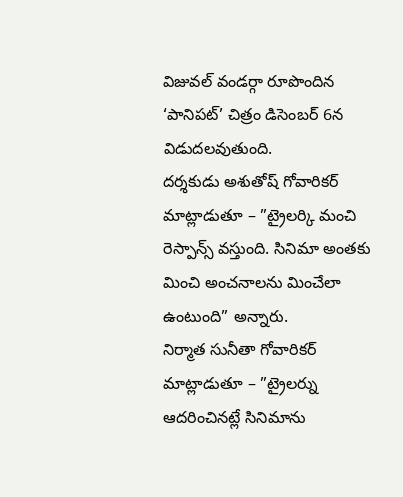విజువల్ వండర్గా రూపొందిన ‘పానిపట్’ చిత్రం డిసెంబర్ 6న విడుదలవుతుంది.
దర్శకుడు అశుతోష్ గోవారికర్ మాట్లాడుతూ – ”ట్రైలర్కి మంచి రెస్పాన్స్ వస్తుంది. సినిమా అంతకు మించి అంచనాలను మించేలా ఉంటుంది” అన్నారు.
నిర్మాత సునీతా గోవారికర్ మాట్లాడుతూ – ”ట్రైలర్ను ఆదరించినట్లే సినిమాను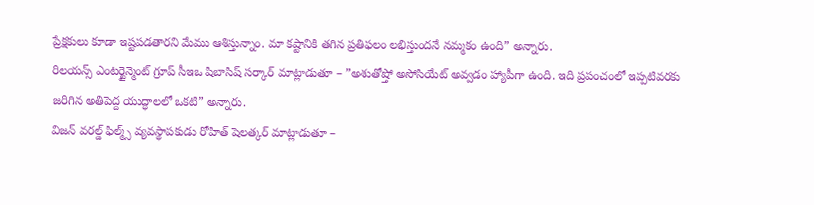ప్రేక్షకులు కూడా ఇష్టపడతారని మేము ఆశిస్తున్నాం. మా కష్టానికి తగిన ప్రతిఫలం లభిస్తుందనే నమ్మకం ఉంది” అన్నారు.
రిలయన్స్ ఎంటర్టైన్మెంట్ గ్రూప్ సీఇఒ షిబాసిష్ సర్కార్ మాట్లాడుతూ – ”అశుతోష్తో అసోసియేట్ అవ్వడం హ్యాపీగా ఉంది. ఇది ప్రపంచంలో ఇప్పటివరకు జరిగిన అతిపెద్ద యుద్ధాలలో ఒకటి” అన్నారు.
విజన్ వరల్డ్ ఫిల్మ్స్ వ్యవస్థాపకుడు రోహిత్ షెలత్కర్ మాట్లాడుతూ –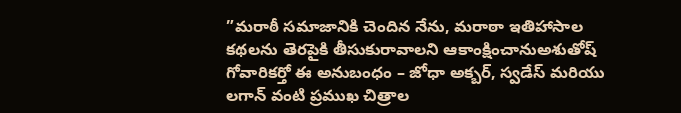”మరాఠీ సమాజానికి చెందిన నేను, మరాఠా ఇతిహాసాల కథలను తెరపైకి తీసుకురావాలని ఆకాంక్షించానుఅశుతోష్ గోవారికర్తో ఈ అనుబంధం – జోధా అక్బర్, స్వడేస్ మరియు లగాన్ వంటి ప్రముఖ చిత్రాల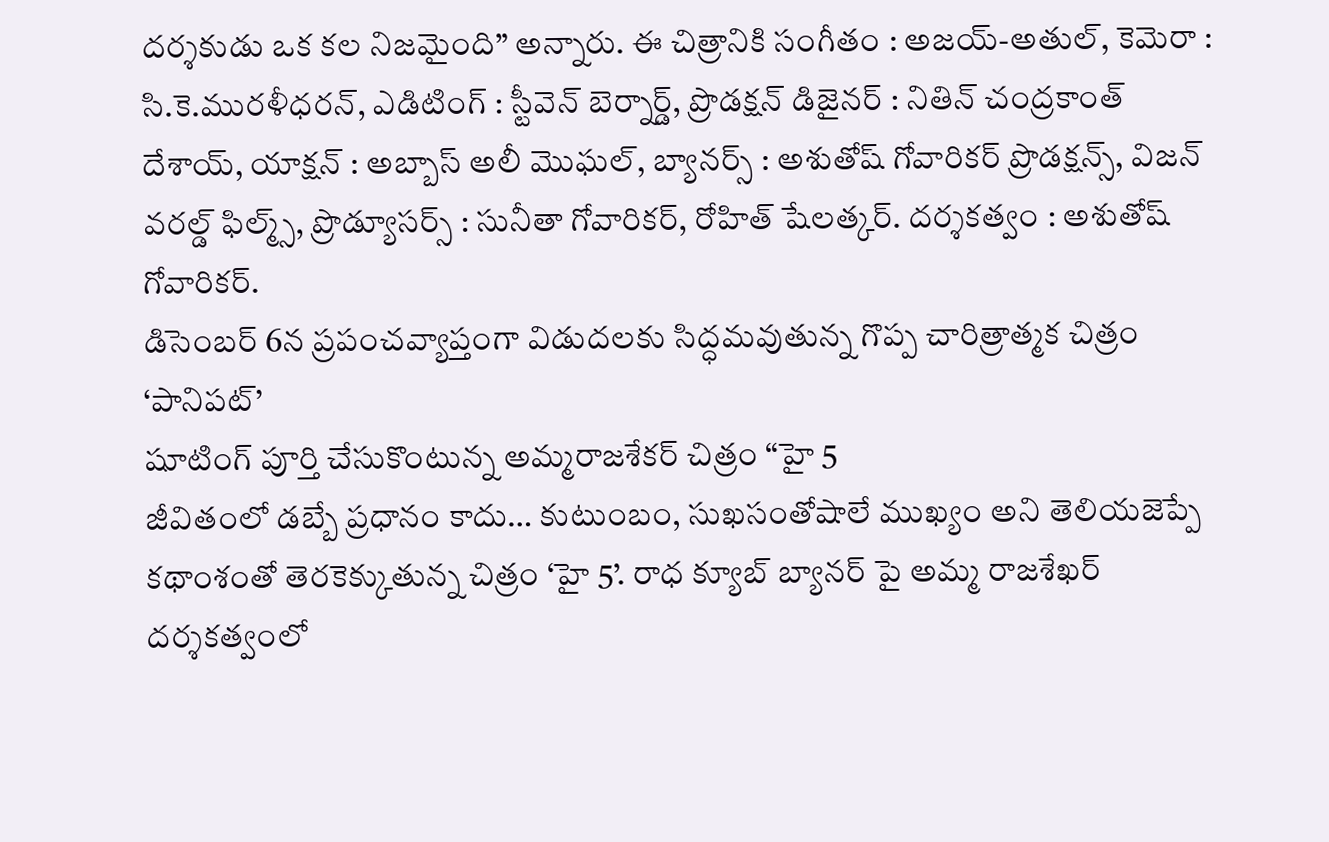దర్శకుడు ఒక కల నిజమైంది” అన్నారు. ఈ చిత్రానికి సంగీతం : అజయ్-అతుల్, కెమెరా : సి.కె.మురళీధరన్, ఎడిటింగ్ : స్టీవెన్ బెర్నార్డ్, ప్రొడక్షన్ డిజైనర్ : నితిన్ చంద్రకాంత్ దేశాయ్, యాక్షన్ : అబ్బాస్ అలీ మొఘల్, బ్యానర్స్ : అశుతోష్ గోవారికర్ ప్రొడక్షన్స్, విజన్ వరల్డ్ ఫిల్మ్స్, ప్రొడ్యూసర్స్ : సునీతా గోవారికర్, రోహిత్ షేలత్కర్. దర్శకత్వం : అశుతోష్ గోవారికర్.
డిసెంబర్ 6న ప్రపంచవ్యాప్తంగా విడుదలకు సిద్ధమవుతున్న గొప్ప చారిత్రాత్మక చిత్రం ‘పానిపట్’
షూటింగ్ పూర్తి చేసుకొంటున్న అమ్మరాజశేకర్ చిత్రం “హై 5
జీవితంలో డబ్బే ప్రధానం కాదు… కుటుంబం, సుఖసంతోషాలే ముఖ్యం అని తెలియజెప్పే కథాంశంతో తెరకెక్కుతున్న చిత్రం ‘హై 5’. రాధ క్యూబ్ బ్యానర్ పై అమ్మ రాజశేఖర్ దర్శకత్వంలో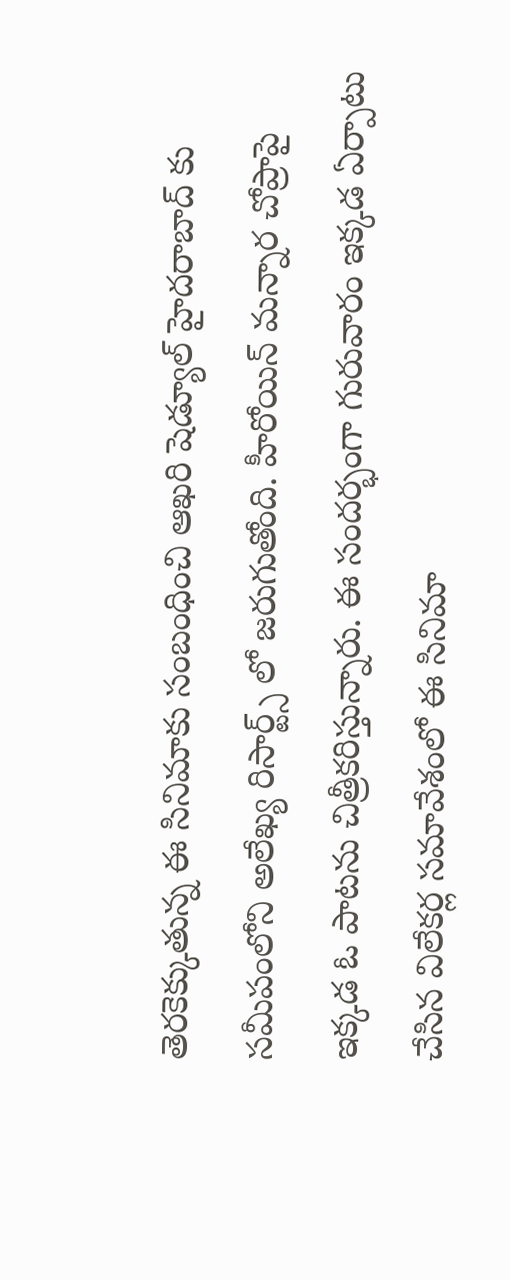తెరకెక్కుతున్న ఈ సినిమాకు సంబంధించి ఆఖరి షెడ్యూల్ హైదరాబాద్ కు సమీపంలోని అలేఖ్య రిసార్ట్స్ లో జరుగుతోంది. హీరోయిన్ మన్నార చోప్రాపై ఇక్కడ ఓ పాటను చిత్రీకరిస్తున్నారు. ఈ సందర్భంగా గురువారం ఇక్కడ ఏర్పాటు చేసిన విలేకర్ల సమావేశంలో ఈ సినిమా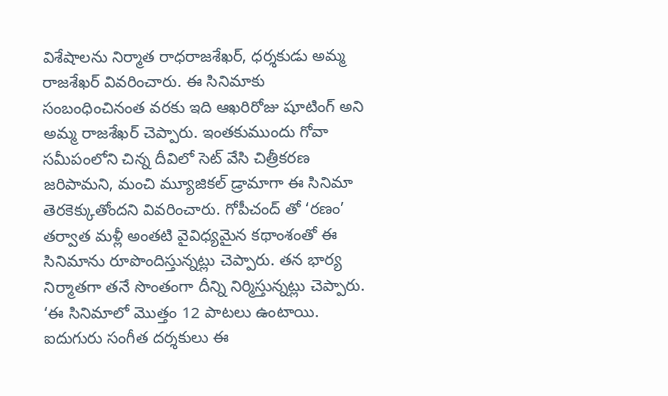విశేషాలను నిర్మాత రాధరాజశేఖర్, ధర్శకుడు అమ్మ రాజశేఖర్ వివరించారు. ఈ సినిమాకు సంబంధించినంత వరకు ఇది ఆఖరిరోజు షూటింగ్ అని అమ్మ రాజశేఖర్ చెప్పారు. ఇంతకుముందు గోవా సమీపంలోని చిన్న దీవిలో సెట్ వేసి చిత్రీకరణ జరిపామని, మంచి మ్యూజికల్ డ్రామాగా ఈ సినిమా తెరకెక్కుతోందని వివరించారు. గోపీచంద్ తో ‘రణం’ తర్వాత మళ్లీ అంతటి వైవిధ్యమైన కథాంశంతో ఈ సినిమాను రూపొందిస్తున్నట్లు చెప్పారు. తన భార్య నిర్మాతగా తనే సొంతంగా దీన్ని నిర్మిస్తున్నట్లు చెప్పారు. ‘ఈ సినిమాలో మొత్తం 12 పాటలు ఉంటాయి. ఐదుగురు సంగీత దర్శకులు ఈ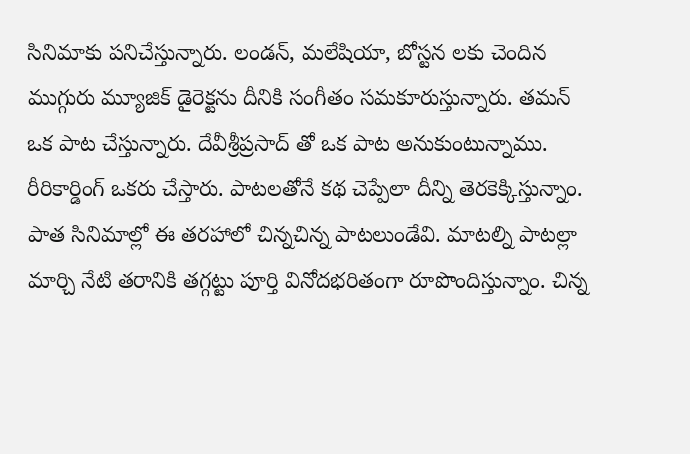సినిమాకు పనిచేస్తున్నారు. లండన్, మలేషియా, బోస్టన లకు చెందిన ముగ్గురు మ్యూజిక్ డైరెక్టను దీనికి సంగీతం సమకూరుస్తున్నారు. తమన్ ఒక పాట చేస్తున్నారు. దేవీశ్రీప్రసాద్ తో ఒక పాట అనుకుంటున్నాము. రీరికార్డింగ్ ఒకరు చేస్తారు. పాటలతోనే కథ చెప్పేలా దీన్ని తెరకెక్కిస్తున్నాం. పాత సినిమాల్లో ఈ తరహాలో చిన్నచిన్న పాటలుండేవి. మాటల్ని పాటల్లా మార్చి నేటి తరానికి తగ్గట్టు పూర్తి వినోదభరితంగా రూపొందిస్తున్నాం. చిన్న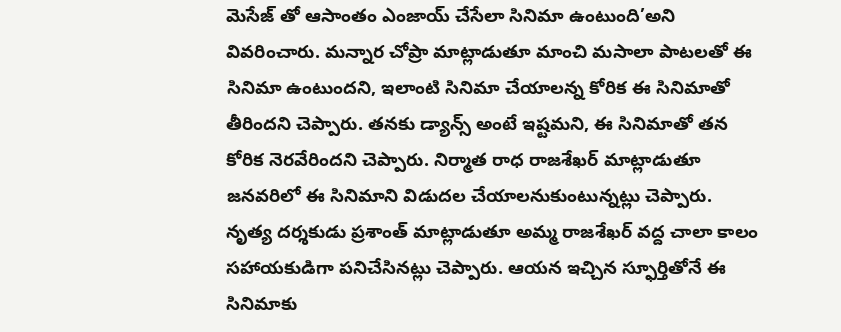మెసేజ్ తో ఆసాంతం ఎంజాయ్ చేసేలా సినిమా ఉంటుంది’అని వివరించారు. మన్నార చోప్రా మాట్లాడుతూ మాంచి మసాలా పాటలతో ఈ సినిమా ఉంటుందని, ఇలాంటి సినిమా చేయాలన్న కోరిక ఈ సినిమాతో తీరిందని చెప్పారు. తనకు డ్యాన్స్ అంటే ఇష్టమని, ఈ సినిమాతో తన కోరిక నెరవేరిందని చెప్పారు. నిర్మాత రాధ రాజశేఖర్ మాట్లాడుతూ జనవరిలో ఈ సినిమాని విడుదల చేయాలనుకుంటున్నట్లు చెప్పారు. నృత్య దర్శకుడు ప్రశాంత్ మాట్లాడుతూ అమ్మ రాజశేఖర్ వద్ద చాలా కాలం సహాయకుడిగా పనిచేసినట్లు చెప్పారు. ఆయన ఇచ్చిన స్ఫూర్తితోనే ఈ సినిమాకు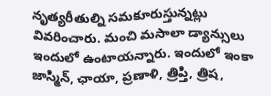నృత్యరీతుల్ని సమకూరుస్తున్నట్లు వివరించారు. మంచి మసాలా డ్యాన్సులు ఇందులో ఉంటాయన్నారు. ఇందులో ఇంకా జాస్మిన్, ఛాయా, ప్రణాళి, త్రిప్తి, త్రిష,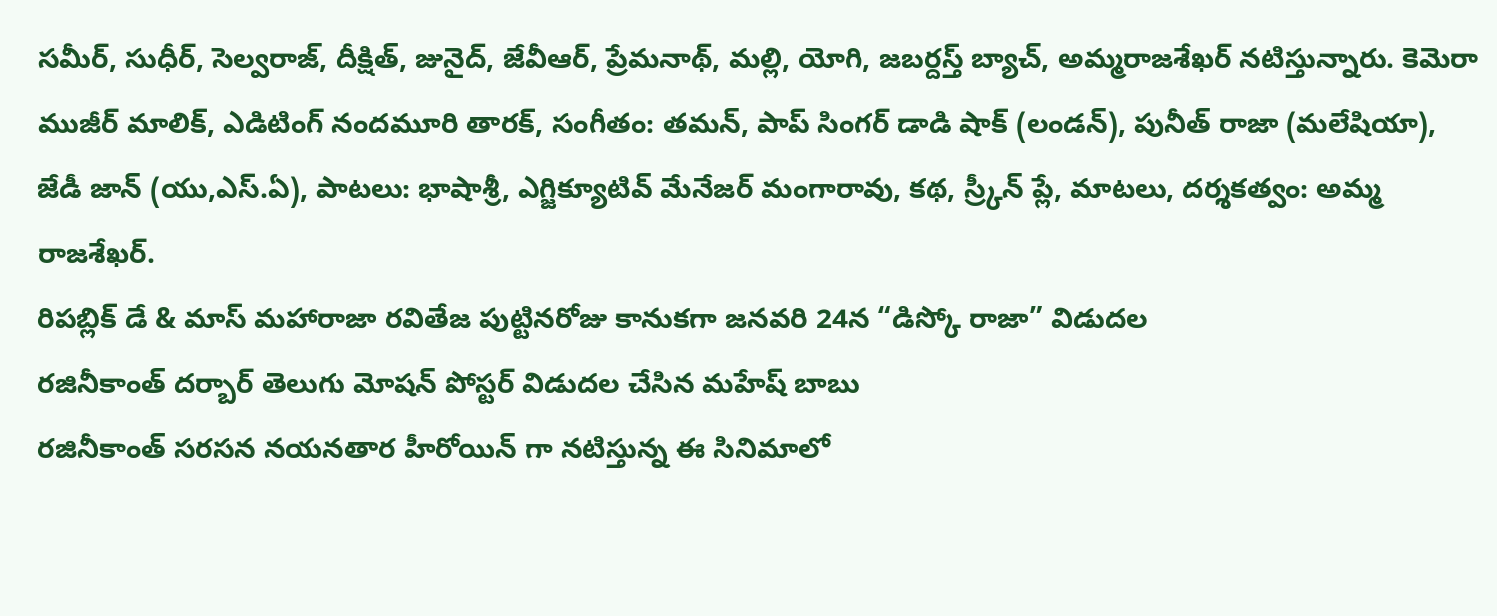సమీర్, సుధీర్, సెల్వరాజ్, దీక్షిత్, జునైద్, జేవీఆర్, ప్రేమనాథ్, మల్లి, యోగి, జబర్దస్త్ బ్యాచ్, అమ్మరాజశేఖర్ నటిస్తున్నారు. కెమెరా ముజీర్ మాలిక్, ఎడిటింగ్ నందమూరి తారక్, సంగీతం: తమన్, పాప్ సింగర్ డాడి షాక్ (లండన్), పునీత్ రాజా (మలేషియా), జేడీ జాన్ (యు,ఎస్.ఏ), పాటలు: భాషాశ్రీ, ఎగ్జిక్యూటివ్ మేనేజర్ మంగారావు, కథ, స్ర్కీన్ ప్లే, మాటలు, దర్శకత్వం: అమ్మ రాజశేఖర్.
రిపబ్లిక్ డే & మాస్ మహారాజా రవితేజ పుట్టినరోజు కానుకగా జనవరి 24న “డిస్కో రాజా” విడుదల
రజినీకాంత్ దర్బార్ తెలుగు మోషన్ పోస్టర్ విడుదల చేసిన మహేష్ బాబు
రజినీకాంత్ సరసన నయనతార హీరోయిన్ గా నటిస్తున్న ఈ సినిమాలో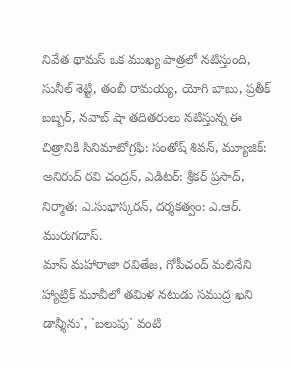నివేత థామస్ ఒక ముఖ్య పాత్రలో నటిస్తుంది, సునీల్ శెట్టి, తంబీ రామయ్య, యోగి బాబు, ప్రతీక్ బబ్బర్, నవాబ్ షా తదితరులు నటిస్తున్న ఈ చిత్రానికి సినిమాటోగ్రఫి: సంతోష్ శివన్, మ్యూజిక్: అనిరుద్ రవి చంద్రన్, ఎడిటర్: శ్రీకర్ ప్రసాద్, నిర్మాత: ఎ.సుభాస్కరన్, దర్శకత్వం: ఎ.ఆర్. మురుగదాస్.
మాస్ మహారాజా రవితేజ, గోపీచంద్ మలినేని హ్యాట్రిక్ మూవీలో తమిళ నటుడు సముద్ర ఖని
డాన్శీను`, `బలుపు` వంటి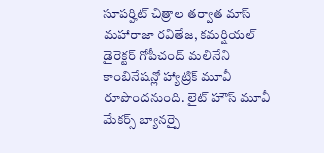సూపర్హిట్ చిత్రాల తర్వాత మాస్ మహారాజా రవితేజ, కమర్షియల్ డైరెక్టర్ గోపీచంద్ మలినేని కాంబినేషన్లో హ్యాట్రిక్ మూవీ రూపొందనుంది. లైట్ హౌస్ మూవీ మేకర్స్ బ్యానర్పై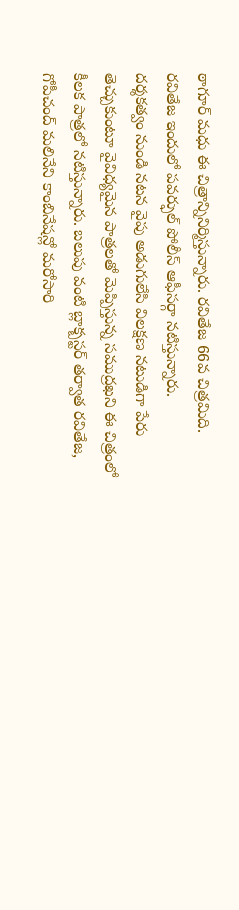ఠాగూర్ మధు ఈ చిత్రాన్నినిర్మిస్తున్నారు. రవితేజ 66వ చిత్రమిది. రవితేజ ఇందులో పవర్ఫుల్ పోలీస్ ఆఫీసర్గా నటిస్తున్నారు.
దర్శకత్వం నుండి నటన వైపు అడుగులేసి విలక్షణ నటుడిగా పేరు తెచ్చుకుంటూ వైవిధ్యమైన పాత్రలతో మెప్పిస్తున్న సముద్రఖని ఈ చిత్రంలో కీలక పాత్రలో నటిస్తున్నారు. బలుపు వంటి బ్లాక్బస్టర్ తర్వాత రవితేజ, గోపీచంద్ మలినేని కాంబినేషన్లో మరోసారి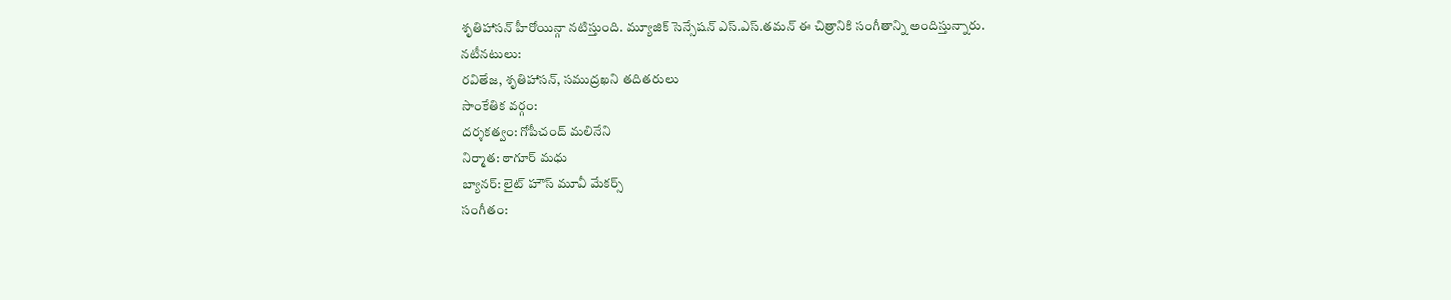శృతిహాసన్ హీరోయిన్గా నటిస్తుంది. మ్యూజిక్ సెన్సేషన్ ఎస్.ఎస్.తమన్ ఈ చిత్రానికి సంగీతాన్ని అందిస్తున్నారు.
నటీనటులు:
రవితేజ, శృతిహాసన్, సముద్రఖని తదితరులు
సాంకేతిక వర్గం:
దర్శకత్వం: గోపీచంద్ మలినేని
నిర్మాత: ఠాగూర్ మధు
బ్యానర్: లైట్ హౌస్ మూవీ మేకర్స్
సంగీతం: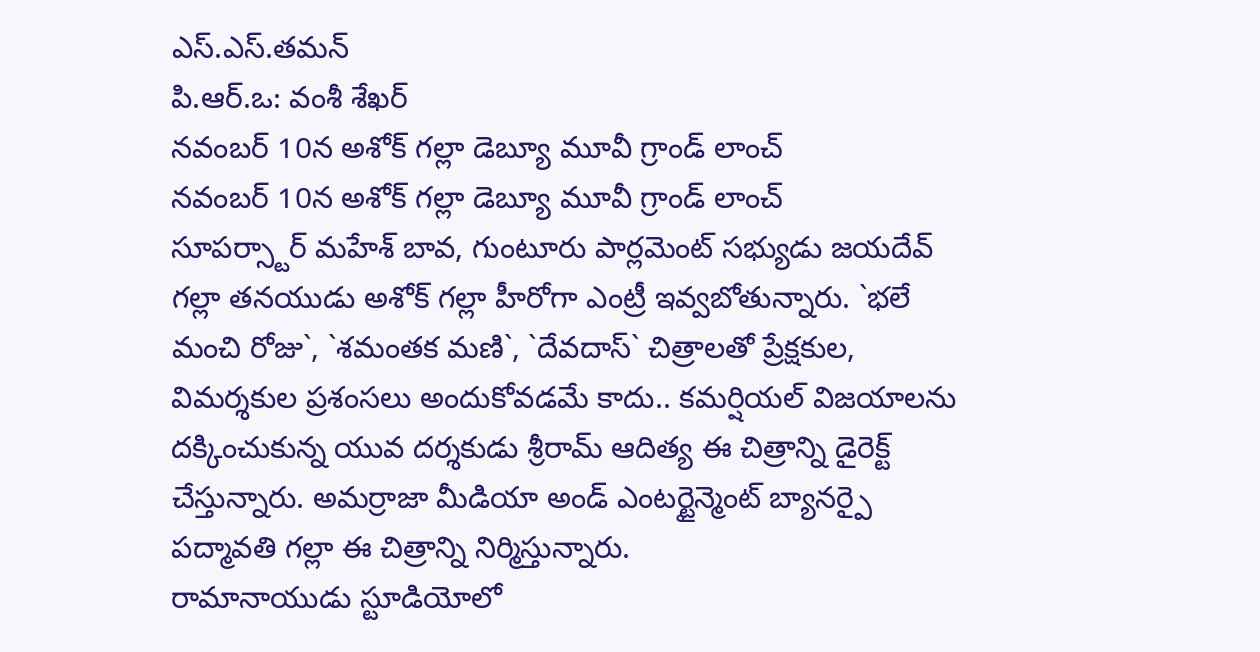ఎస్.ఎస్.తమన్
పి.ఆర్.ఒ: వంశీ శేఖర్
నవంబర్ 10న అశోక్ గల్లా డెబ్యూ మూవీ గ్రాండ్ లాంచ్
నవంబర్ 10న అశోక్ గల్లా డెబ్యూ మూవీ గ్రాండ్ లాంచ్
సూపర్స్టార్ మహేశ్ బావ, గుంటూరు పార్లమెంట్ సభ్యుడు జయదేవ్ గల్లా తనయుడు అశోక్ గల్లా హీరోగా ఎంట్రీ ఇవ్వబోతున్నారు. `భలే మంచి రోజు`, `శమంతక మణి`, `దేవదాస్` చిత్రాలతో ప్రేక్షకుల, విమర్శకుల ప్రశంసలు అందుకోవడమే కాదు.. కమర్షియల్ విజయాలను దక్కించుకున్న యువ దర్శకుడు శ్రీరామ్ ఆదిత్య ఈ చిత్రాన్ని డైరెక్ట్ చేస్తున్నారు. అమర్రాజా మీడియా అండ్ ఎంటర్టైన్మెంట్ బ్యానర్పై పద్మావతి గల్లా ఈ చిత్రాన్ని నిర్మిస్తున్నారు.
రామానాయుడు స్టూడియోలో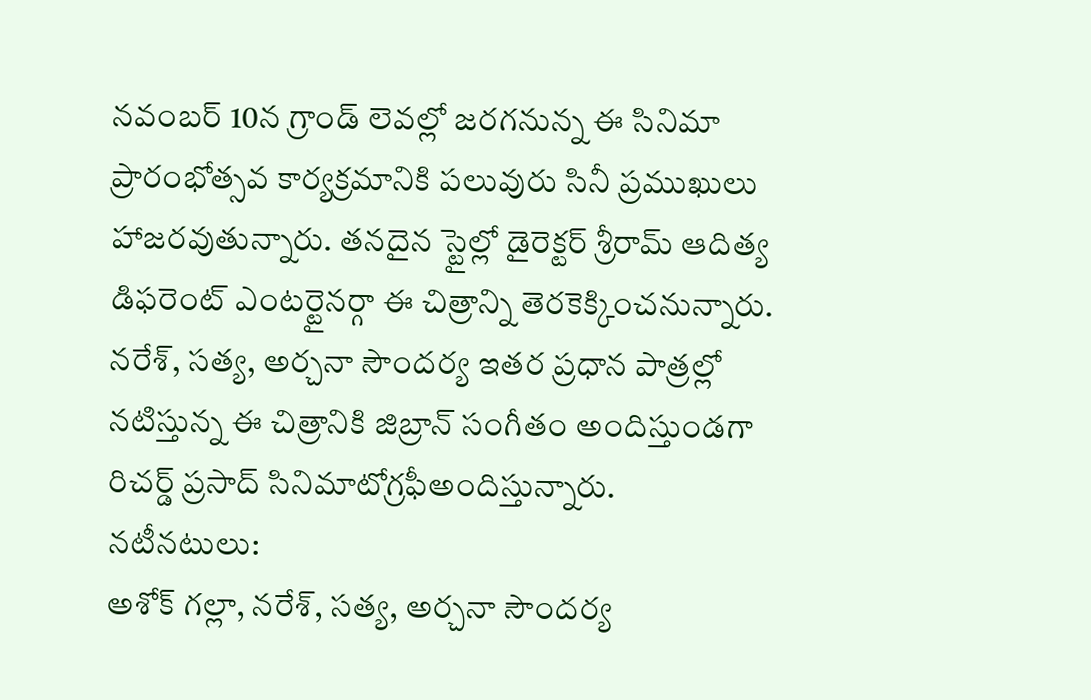నవంబర్ 10న గ్రాండ్ లెవల్లో జరగనున్న ఈ సినిమా ప్రారంభోత్సవ కార్యక్రమానికి పలువురు సినీ ప్రముఖులు హాజరవుతున్నారు. తనదైన స్టైల్లో డైరెక్టర్ శ్రీరామ్ ఆదిత్య డిఫరెంట్ ఎంటర్టైనర్గా ఈ చిత్రాన్ని తెరకెక్కించనున్నారు. నరేశ్, సత్య, అర్చనా సౌందర్య ఇతర ప్రధాన పాత్రల్లో నటిస్తున్న ఈ చిత్రానికి జిబ్రాన్ సంగీతం అందిస్తుండగా రిచర్డ్ ప్రసాద్ సినిమాటోగ్రఫీఅందిస్తున్నారు.
నటీనటులు:
అశోక్ గల్లా, నరేశ్, సత్య, అర్చనా సౌందర్య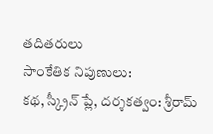తదితరులు
సాంకేతిక నిపుణులు:
కథ, స్క్రీన్ ప్లే, దర్శకత్వం: శ్రీరామ్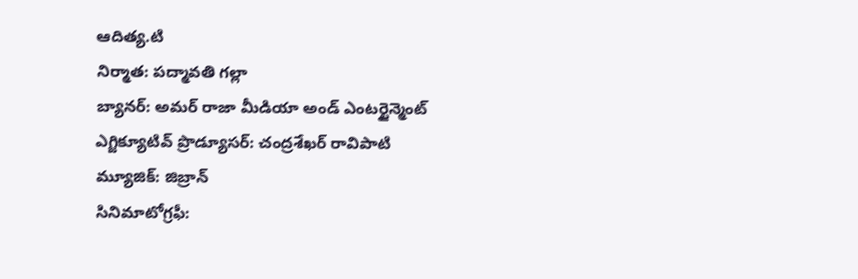ఆదిత్య.టి
నిర్మాత: పద్మావతి గల్లా
బ్యానర్: అమర్ రాజా మీడియా అండ్ ఎంటర్టైన్మెంట్
ఎగ్జిక్యూటివ్ ప్రొడ్యూసర్: చంద్రశేఖర్ రావిపాటి
మ్యూజిక్: జిబ్రాన్
సినిమాటోగ్రఫీ: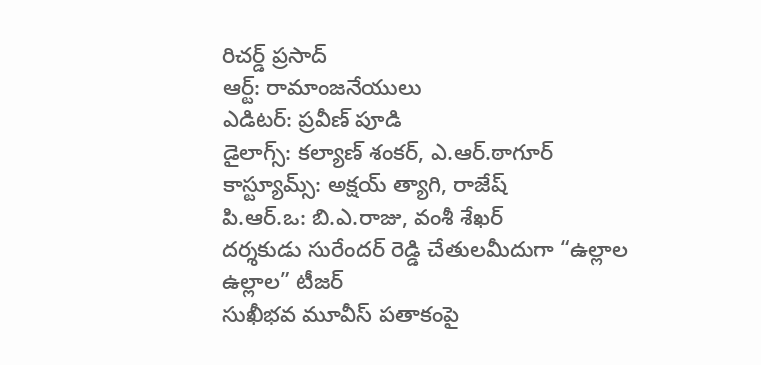రిచర్డ్ ప్రసాద్
ఆర్ట్: రామాంజనేయులు
ఎడిటర్: ప్రవీణ్ పూడి
డైలాగ్స్: కల్యాణ్ శంకర్, ఎ.ఆర్.ఠాగూర్
కాస్ట్యూమ్స్: అక్షయ్ త్యాగి, రాజేష్
పి.ఆర్.ఒ: బి.ఎ.రాజు, వంశీ శేఖర్
దర్శకుడు సురేందర్ రెడ్డి చేతులమీదుగా “ఉల్లాల ఉల్లాల” టీజర్
సుఖీభవ మూవీస్ పతాకంపై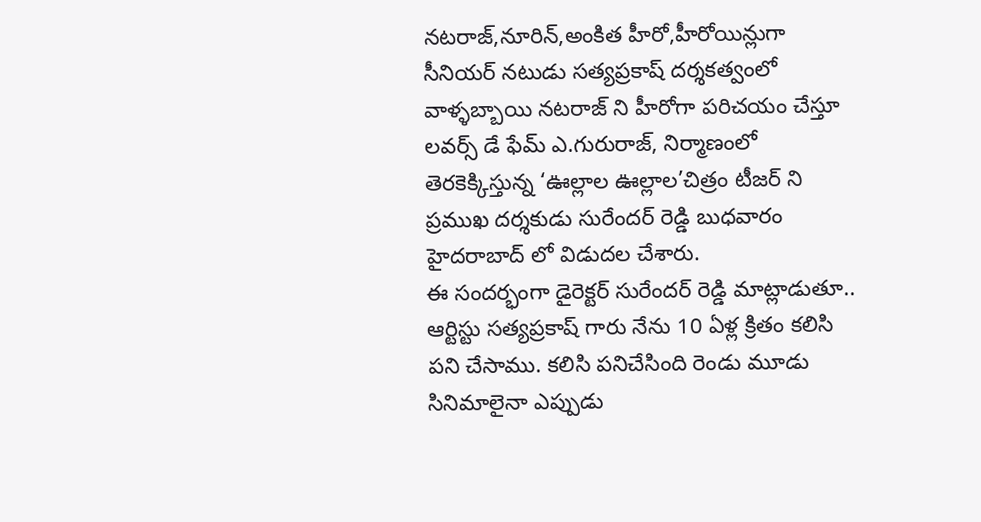నటరాజ్,నూరిన్,అంకిత హీరో,హీరోయిన్లుగా
సీనియర్ నటుడు సత్యప్రకాష్ దర్శకత్వంలో వాళ్ళబ్బాయి నటరాజ్ ని హీరోగా పరిచయం చేస్తూ లవర్స్ డే ఫేమ్ ఎ.గురురాజ్, నిర్మాణంలో తెరకెక్కిస్తున్న ‘ఊల్లాల ఊల్లాల’చిత్రం టీజర్ ని ప్రముఖ దర్శకుడు సురేందర్ రెడ్డి బుధవారం హైదరాబాద్ లో విడుదల చేశారు.
ఈ సందర్భంగా డైరెక్టర్ సురేందర్ రెడ్డి మాట్లాడుతూ.. ఆర్టిస్టు సత్యప్రకాష్ గారు నేను 10 ఏళ్ల క్రితం కలిసి పని చేసాము. కలిసి పనిచేసింది రెండు మూడు సినిమాలైనా ఎప్పుడు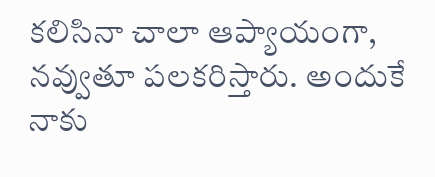కలిసినా చాలా ఆప్యాయంగా, నవ్వుతూ పలకరిస్తారు. అందుకే నాకు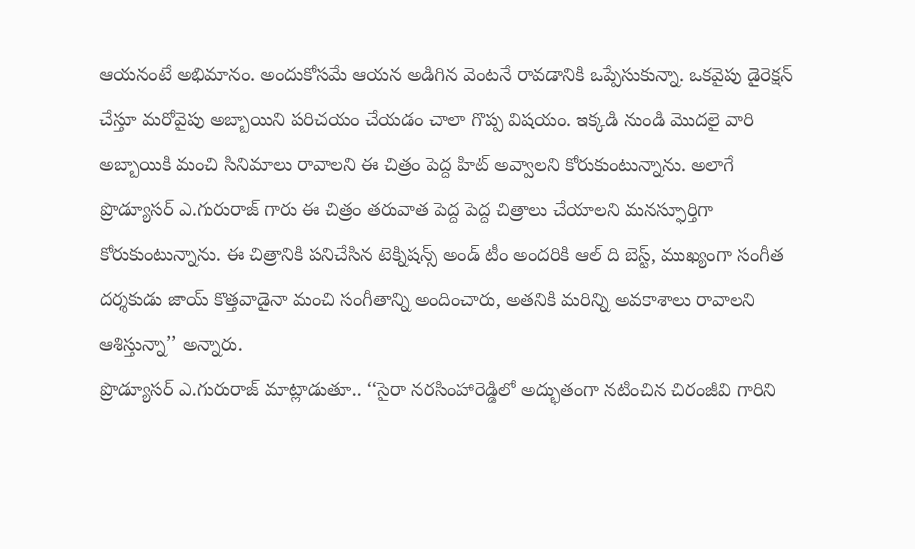ఆయనంటే అభిమానం. అందుకోసమే ఆయన అడిగిన వెంటనే రావడానికి ఒప్పేసుకున్నా. ఒకవైపు డైరెక్షన్ చేస్తూ మరోవైపు అబ్బాయిని పరిచయం చేయడం చాలా గొప్ప విషయం. ఇక్కడి నుండి మొదలై వారి అబ్బాయికి మంచి సినిమాలు రావాలని ఈ చిత్రం పెద్ద హిట్ అవ్వాలని కోరుకుంటున్నాను. అలాగే ప్రొడ్యూసర్ ఎ.గురురాజ్ గారు ఈ చిత్రం తరువాత పెద్ద పెద్ద చిత్రాలు చేయాలని మనస్ఫూర్తిగా కోరుకుంటున్నాను. ఈ చిత్రానికి పనిచేసిన టెక్నిషన్స్ అండ్ టీం అందరికి ఆల్ ది బెస్ట్, ముఖ్యంగా సంగీత దర్శకుడు జాయ్ కొత్తవాడైనా మంచి సంగీతాన్ని అందించారు, అతనికి మరిన్ని అవకాశాలు రావాలని ఆశిస్తున్నా’’ అన్నారు.
ప్రొడ్యూసర్ ఎ.గురురాజ్ మాట్లాడుతూ.. ‘‘సైరా నరసింహారెడ్డిలో అద్భుతంగా నటించిన చిరంజీవి గారిని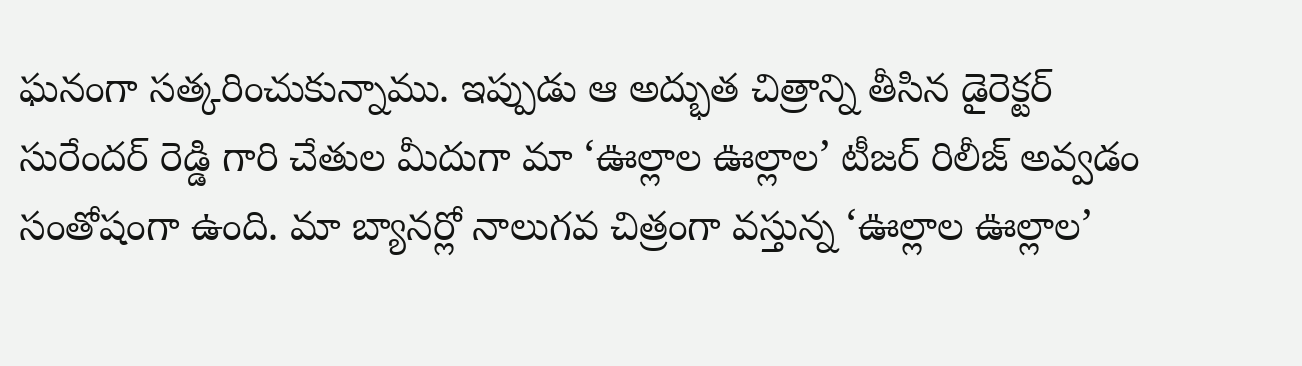ఘనంగా సత్కరించుకున్నాము. ఇప్పుడు ఆ అద్భుత చిత్రాన్ని తీసిన డైరెక్టర్ సురేందర్ రెడ్డి గారి చేతుల మీదుగా మా ‘ఊల్లాల ఊల్లాల’ టీజర్ రిలీజ్ అవ్వడం సంతోషంగా ఉంది. మా బ్యానర్లో నాలుగవ చిత్రంగా వస్తున్న ‘ఊల్లాల ఊల్లాల’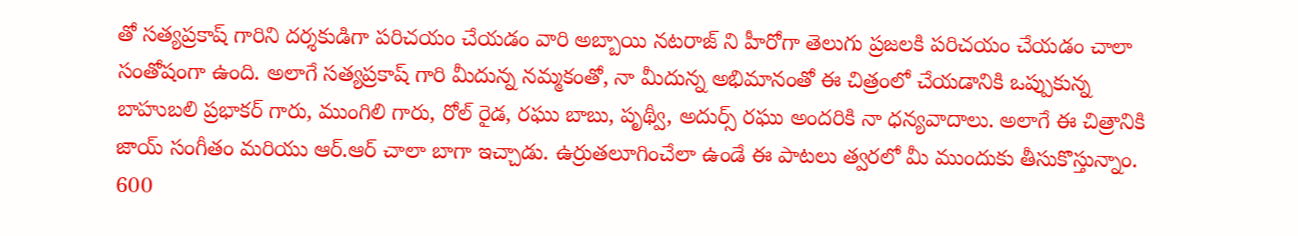తో సత్యప్రకాష్ గారిని దర్శకుడిగా పరిచయం చేయడం వారి అబ్బాయి నటరాజ్ ని హీరోగా తెలుగు ప్రజలకి పరిచయం చేయడం చాలా సంతోషంగా ఉంది. అలాగే సత్యప్రకాష్ గారి మీదున్న నమ్మకంతో, నా మీదున్న అభిమానంతో ఈ చిత్రంలో చేయడానికి ఒప్పుకున్న బాహుబలి ప్రభాకర్ గారు, ముంగిలి గారు, రోల్ రైడ, రఘు బాబు, పృథ్వీ, అదుర్స్ రఘు అందరికి నా ధన్యవాదాలు. అలాగే ఈ చిత్రానికి జాయ్ సంగీతం మరియు ఆర్.ఆర్ చాలా బాగా ఇచ్చాడు. ఉర్రుతలూగించేలా ఉండే ఈ పాటలు త్వరలో మీ ముందుకు తీసుకొస్తున్నాం. 600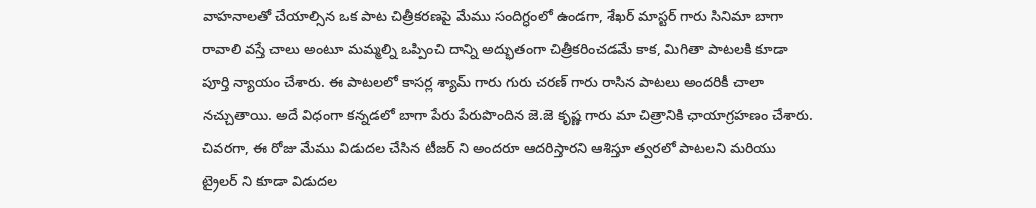వాహనాలతో చేయాల్సిన ఒక పాట చిత్రీకరణపై మేము సందిగ్ధంలో ఉండగా, శేఖర్ మాస్టర్ గారు సినిమా బాగా రావాలి వస్తే చాలు అంటూ మమ్మల్ని ఒప్పించి దాన్ని అద్భుతంగా చిత్రీకరించడమే కాక, మిగితా పాటలకి కూడా పూర్తి న్యాయం చేశారు. ఈ పాటలలో కాసర్ల శ్యామ్ గారు గురు చరణ్ గారు రాసిన పాటలు అందరికీ చాలా నచ్చుతాయి. అదే విధంగా కన్నడలో బాగా పేరు పేరుపొందిన జె.జె కృష్ణ గారు మా చిత్రానికి ఛాయాగ్రహణం చేశారు. చివరగా, ఈ రోజు మేము విడుదల చేసిన టీజర్ ని అందరూ ఆదరిస్తారని ఆశిస్తూ త్వరలో పాటలని మరియు ట్రైలర్ ని కూడా విడుదల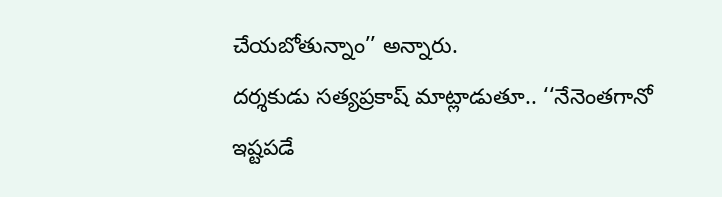చేయబోతున్నాం’’ అన్నారు.
దర్శకుడు సత్యప్రకాష్ మాట్లాడుతూ.. ‘‘నేనెంతగానో ఇష్టపడే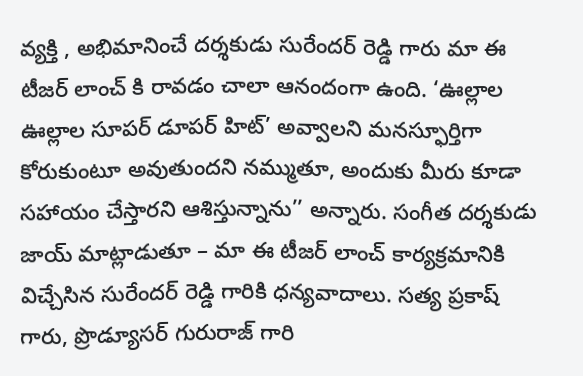వ్యక్తి , అభిమానించే దర్శకుడు సురేందర్ రెడ్డి గారు మా ఈ టీజర్ లాంచ్ కి రావడం చాలా ఆనందంగా ఉంది. ‘ఊల్లాల ఊల్లాల సూపర్ డూపర్ హిట్’ అవ్వాలని మనస్ఫూర్తిగా కోరుకుంటూ అవుతుందని నమ్ముతూ, అందుకు మీరు కూడా సహాయం చేస్తారని ఆశిస్తున్నాను’’ అన్నారు. సంగీత దర్శకుడు జాయ్ మాట్లాడుతూ – మా ఈ టీజర్ లాంచ్ కార్యక్రమానికి విచ్చేసిన సురేందర్ రెడ్డి గారికి ధన్యవాదాలు. సత్య ప్రకాష్ గారు, ప్రొడ్యూసర్ గురురాజ్ గారి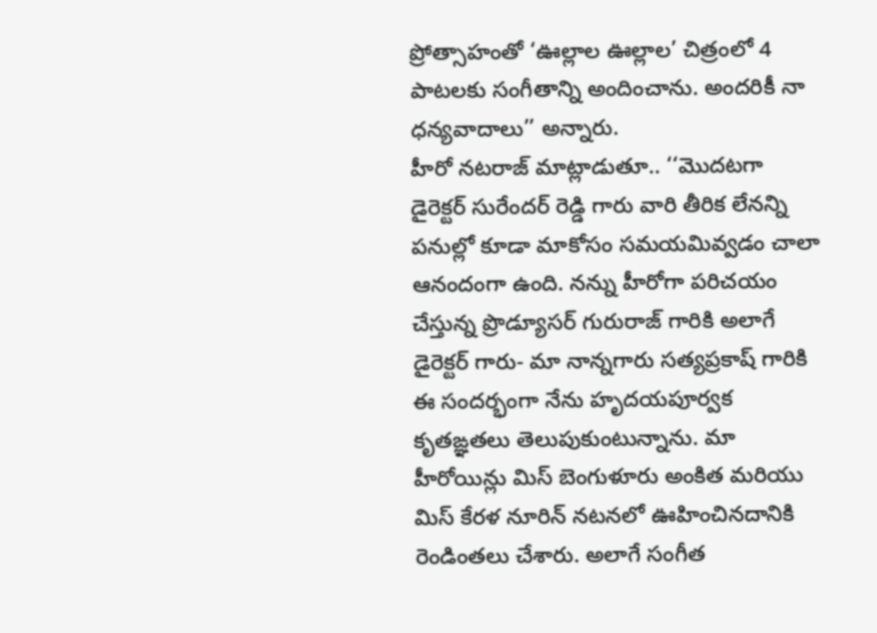ప్రోత్సాహంతో ‘ఊల్లాల ఊల్లాల’ చిత్రంలో 4 పాటలకు సంగీతాన్ని అందించాను. అందరికీ నా ధన్యవాదాలు’’ అన్నారు.
హీరో నటరాజ్ మాట్లాడుతూ.. ‘‘మొదటగా డైరెక్టర్ సురేందర్ రెడ్డి గారు వారి తీరిక లేనన్ని పనుల్లో కూడా మాకోసం సమయమివ్వడం చాలా ఆనందంగా ఉంది. నన్ను హీరోగా పరిచయం చేస్తున్న ప్రొడ్యూసర్ గురురాజ్ గారికి అలాగే డైరెక్టర్ గారు- మా నాన్నగారు సత్యప్రకాష్ గారికి ఈ సందర్భంగా నేను హృదయపూర్వక కృతఙ్ఞతలు తెలుపుకుంటున్నాను. మా హీరోయిన్లు మిస్ బెంగుళూరు అంకిత మరియు మిస్ కేరళ నూరిన్ నటనలో ఊహించినదానికి రెండింతలు చేశారు. అలాగే సంగీత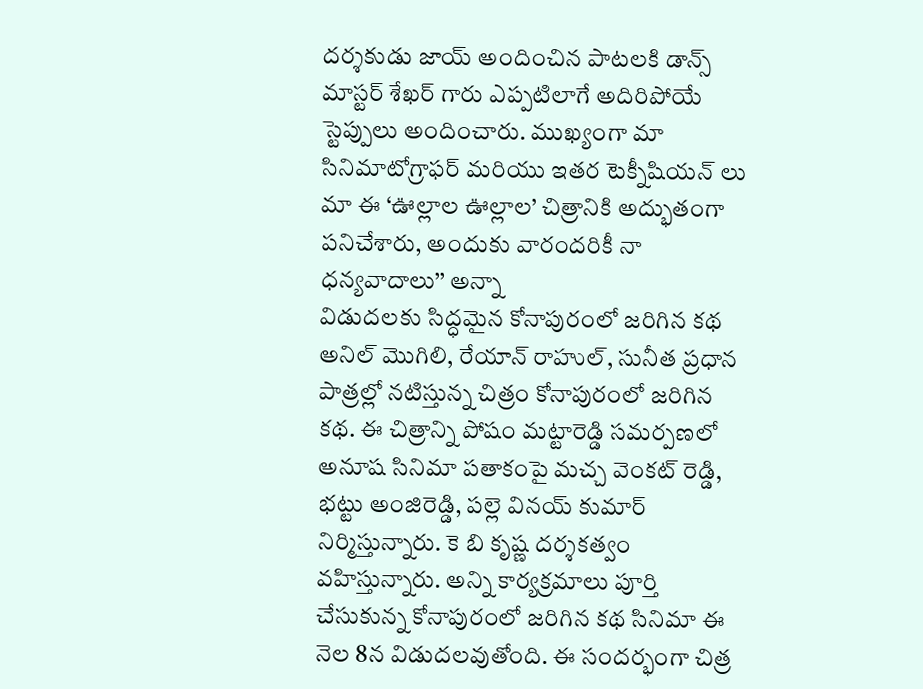దర్శకుడు జాయ్ అందించిన పాటలకి డాన్స్ మాస్టర్ శేఖర్ గారు ఎప్పటిలాగే అదిరిపోయే స్టెప్పులు అందించారు. ముఖ్యంగా మా సినిమాటోగ్రాఫర్ మరియు ఇతర టెక్నీషియన్ లు మా ఈ ‘ఊల్లాల ఊల్లాల’ చిత్రానికి అద్భుతంగా పనిచేశారు, అందుకు వారందరికీ నా ధన్యవాదాలు’’ అన్నా
విడుదలకు సిద్ధమైన కోనాపురంలో జరిగిన కథ
అనిల్ మొగిలి, రేయాన్ రాహుల్, సునీత ప్రధాన పాత్రల్లో నటిస్తున్న చిత్రం కోనాపురంలో జరిగిన కథ. ఈ చిత్రాన్ని పోషం మట్టారెడ్డి సమర్పణలో అనూష సినిమా పతాకంపై మచ్చ వెంకట్ రెడ్డి, భట్టు అంజిరెడ్డి, పల్లె వినయ్ కుమార్ నిర్మిస్తున్నారు. కె బి కృష్ణ దర్శకత్వం వహిస్తున్నారు. అన్ని కార్యక్రమాలు పూర్తి చేసుకున్న కోనాపురంలో జరిగిన కథ సినిమా ఈ నెల 8న విడుదలవుతోంది. ఈ సందర్భంగా చిత్ర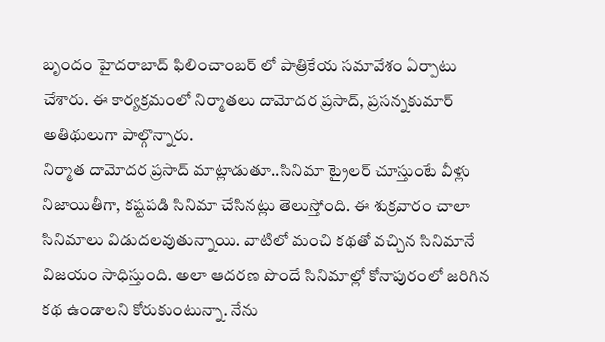బృందం హైదరాబాద్ ఫిలించాంబర్ లో పాత్రికేయ సమావేశం ఏర్పాటు చేశారు. ఈ కార్యక్రమంలో నిర్మాతలు దామోదర ప్రసాద్, ప్రసన్నకుమార్ అతిథులుగా పాల్గొన్నారు.
నిర్మాత దామోదర ప్రసాద్ మాట్లాడుతూ..సినిమా ట్రైలర్ చూస్తుంటే వీళ్లు నిజాయితీగా, కష్టపడి సినిమా చేసినట్లు తెలుస్తోంది. ఈ శుక్రవారం చాలా సినిమాలు విడుదలవుతున్నాయి. వాటిలో మంచి కథతో వచ్చిన సినిమానే విజయం సాధిస్తుంది. అలా ఆదరణ పొందే సినిమాల్లో కోనాపురంలో జరిగిన కథ ఉండాలని కోరుకుంటున్నా. నేను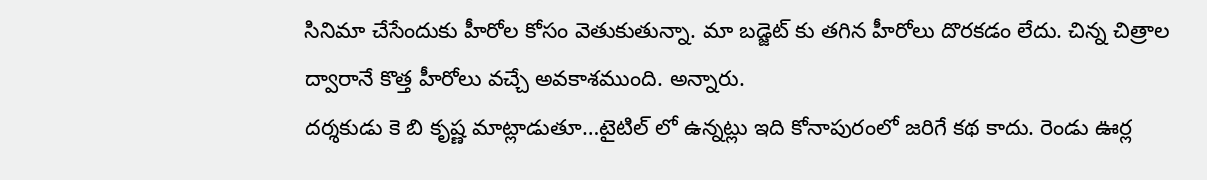సినిమా చేసేందుకు హీరోల కోసం వెతుకుతున్నా. మా బడ్జెట్ కు తగిన హీరోలు దొరకడం లేదు. చిన్న చిత్రాల ద్వారానే కొత్త హీరోలు వచ్చే అవకాశముంది. అన్నారు.
దర్శకుడు కె బి కృష్ణ మాట్లాడుతూ…టైటిల్ లో ఉన్నట్లు ఇది కోనాపురంలో జరిగే కథ కాదు. రెండు ఊర్ల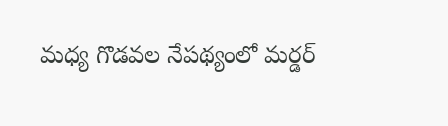మధ్య గొడవల నేపథ్యంలో మర్డర్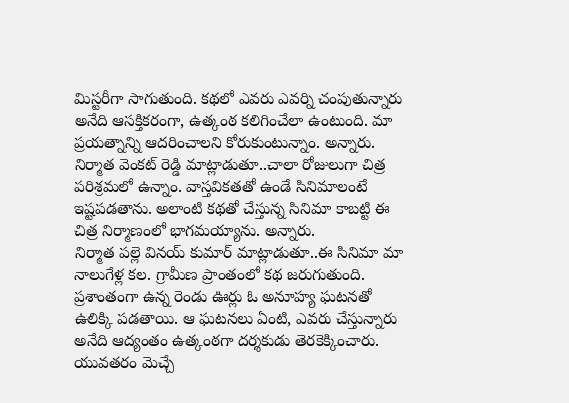మిస్టరీగా సాగుతుంది. కథలో ఎవరు ఎవర్ని చంపుతున్నారు అనేది ఆసక్తికరంగా, ఉత్కంఠ కలిగించేలా ఉంటుంది. మా ప్రయత్నాన్ని ఆదరించాలని కోరుకుంటున్నాం. అన్నారు.
నిర్మాత వెంకట్ రెడ్డి మాట్లాడుతూ..చాలా రోజులుగా చిత్ర పరిశ్రమలో ఉన్నాం. వాస్తవికతతో ఉండే సినిమాలంటే ఇష్టపడతాను. అలాంటి కథతో చేస్తున్న సినిమా కాబట్టి ఈ చిత్ర నిర్మాణంలో భాగమయ్యాను. అన్నారు.
నిర్మాత పల్లె వినయ్ కుమార్ మాట్లాడుతూ..ఈ సినిమా మా నాలుగేళ్ల కల. గ్రామీణ ప్రాంతంలో కథ జరుగుతుంది. ప్రశాంతంగా ఉన్న రెండు ఊర్లు ఓ అనూహ్య ఘటనతో ఉలిక్కి పడతాయి. ఆ ఘటనలు ఏంటి, ఎవరు చేస్తున్నారు అనేది ఆద్యంతం ఉత్కంఠగా దర్శకుడు తెరకెక్కించారు. యువతరం మెచ్చే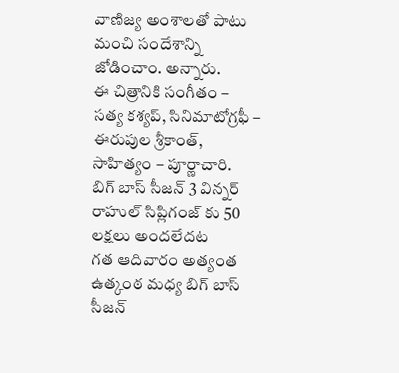వాణిజ్య అంశాలతో పాటు మంచి సందేశాన్ని జోడించాం. అన్నారు.
ఈ చిత్రానికి సంగీతం – సత్య కశ్యప్, సినిమాటోగ్రఫీ – ఈరుపుల శ్రీకాంత్, సాహిత్యం – పూర్ణాచారి.
బిగ్ బాస్ సీజన్ 3 విన్నర్ రాహుల్ సిప్లిగంజ్ కు 50 లక్షలు అందలేదట
గత ఆదివారం అత్యంత ఉత్కంఠ మధ్య బిగ్ బాస్ సీజన్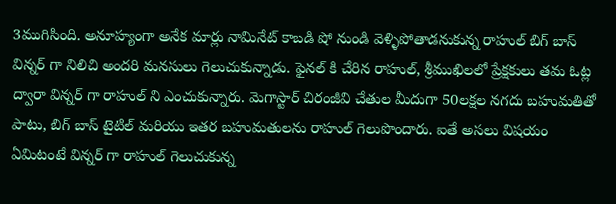3ముగిసింది. అనూహ్యంగా అనేక మార్లు నామినేట్ కాబడి షో నుండి వెళ్ళిపోతాడనుకున్న రాహుల్ బిగ్ బాస్ విన్నర్ గా నిలిచి అందరి మనసులు గెలుచుకున్నాడు. ఫైనల్ కి చేరిన రాహుల్, శ్రీముఖిలలో ప్రేక్షకులు తమ ఓట్ల ద్వారా విన్నర్ గా రాహుల్ ని ఎంచుకున్నారు. మెగాస్టార్ చిరంజీవి చేతుల మీదుగా 50లక్షల నగదు బహుమతితో పాటు, బిగ్ బాస్ టైటిల్ మరియు ఇతర బహుమతులను రాహుల్ గెలుపొందారు. ఐతే అసలు విషయం ఏమిటంటే విన్నర్ గా రాహుల్ గెలుచుకున్న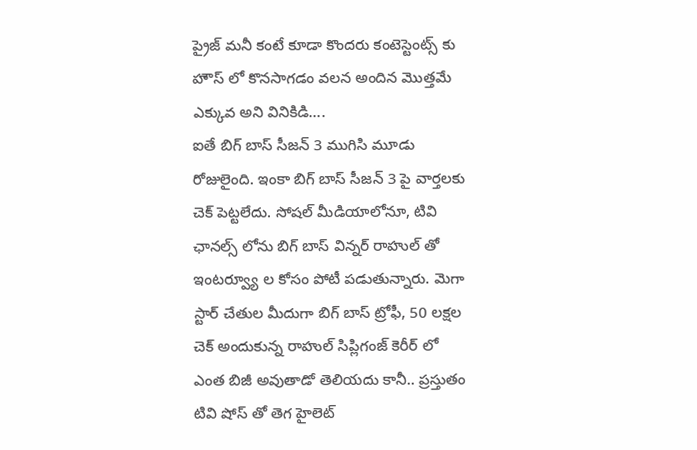ప్రైజ్ మనీ కంటే కూడా కొందరు కంటెస్టెంట్స్ కు హౌస్ లో కొనసాగడం వలన అందిన మొత్తమే ఎక్కువ అని వినికిడి….
ఐతే బిగ్ బాస్ సీజన్ 3 ముగిసి మూడు రోజులైంది. ఇంకా బిగ్ బాస్ సీజన్ 3 పై వార్తలకు చెక్ పెట్టలేదు. సోషల్ మీడియాలోనూ, టివి ఛానల్స్ లోను బిగ్ బాస్ విన్నర్ రాహుల్ తో ఇంటర్వ్యూ ల కోసం పోటీ పడుతున్నారు. మెగా స్టార్ చేతుల మీదుగా బిగ్ బాస్ ట్రోఫీ, 50 లక్షల చెక్ అందుకున్న రాహుల్ సిప్లిగంజ్ కెరీర్ లో ఎంత బిజీ అవుతాడో తెలియదు కానీ.. ప్రస్తుతం టివి షోస్ తో తెగ హైలెట్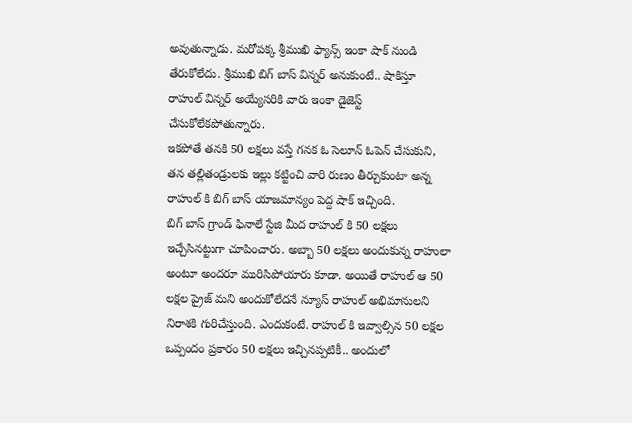అవుతున్నాడు. మరోపక్క శ్రీముఖి ఫ్యాన్స్ ఇంకా షాక్ నుండి తేరుకోలేదు. శ్రీముఖి బిగ్ బాస్ విన్నర్ అనుకుంటే.. షాకిస్తూ రాహుల్ విన్నర్ అయ్యేసరికి వారు ఇంకా డైజెస్ట్ చేసుకోలేకపోతున్నారు.
ఇకపోతే తనకి 50 లక్షలు వస్తే గనక ఓ సెలూన్ ఓపెన్ చేసుకుని, తన తల్లితండ్రులకు ఇల్లు కట్టించి వారి రుణం తీర్చుకుంటా అన్న రాహుల్ కి బిగ్ బాస్ యాజమాన్యం పెద్ద షాక్ ఇచ్చింది.
బిగ్ బాస్ గ్రాండ్ ఫినాలే స్టేజి మీద రాహుల్ కి 50 లక్షలు ఇచ్చేసినట్టుగా చూపించారు. అబ్బా 50 లక్షలు అందుకున్న రాహులా అంటూ అందరూ మురిసిపోయారు కూడా. అయితే రాహుల్ ఆ 50 లక్షల ప్రైజ్ మని అందుకోలేదనే న్యూస్ రాహుల్ అభిమానులని నిరాశకి గురిచేస్తుంది. ఎందుకంటే. రాహుల్ కి ఇవ్వాల్సిన 50 లక్షల ఒప్పందం ప్రకారం 50 లక్షలు ఇచ్చినప్పటికీ.. అందులో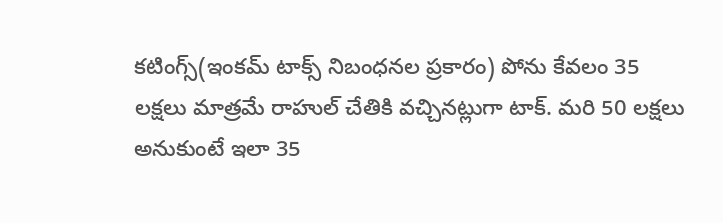కటింగ్స్(ఇంకమ్ టాక్స్ నిబంధనల ప్రకారం) పోను కేవలం 35 లక్షలు మాత్రమే రాహుల్ చేతికి వచ్చినట్లుగా టాక్. మరి 50 లక్షలు అనుకుంటే ఇలా 35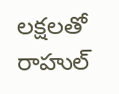లక్షలతో రాహుల్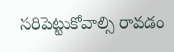సరిపెట్టుకోవాల్సి రావడం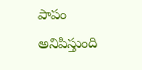పాపం అనిపిస్తుంది